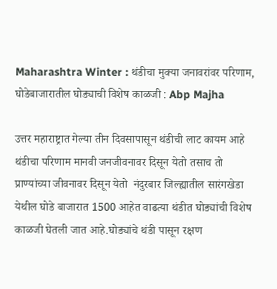Maharashtra Winter : थंडीचा मुक्या जनावरांवर परिणाम, घोडेबाजारातील घोड्याची विशेष काळजी : Abp Majha

उत्तर महाराष्ट्रात गेल्या तीन दिवसापासून थंडीची लाट कायम आहे थंडीचा परिणाम मानवी जनजीवनावर दिसून येतो तसाच तो प्राण्यांच्या जीवनावर दिसून येतो  नंदुरबार जिल्ह्यातील सारंगखेडा येथील घोडे बाजारात 1500 आहेत वाढत्या थंडीत घोड्यांची विशेष काळजी घेतली जात आहे.घोड्यांचे थंडी पासून रक्षण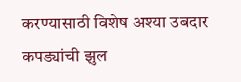करण्यासाठी विशेष अश्या उबदार कपड्यांची झुल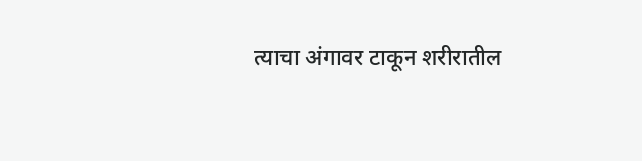त्याचा अंगावर टाकून शरीरातील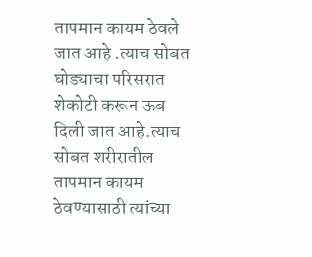तापमान कायम ठेवले जात आहे .त्याच सोबत घोड्याचा परिसरात शेकोटी करून ऊब दिली जात आहे.त्याच सोबत शरीरातील तापमान कायम ठेवण्यासाठी त्यांच्या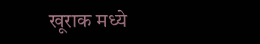खूराक मध्ये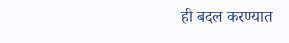ही बदल करण्यात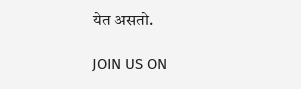येत असतो.

JOIN US ON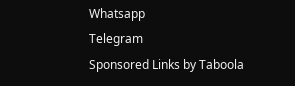Whatsapp
Telegram
Sponsored Links by Taboola